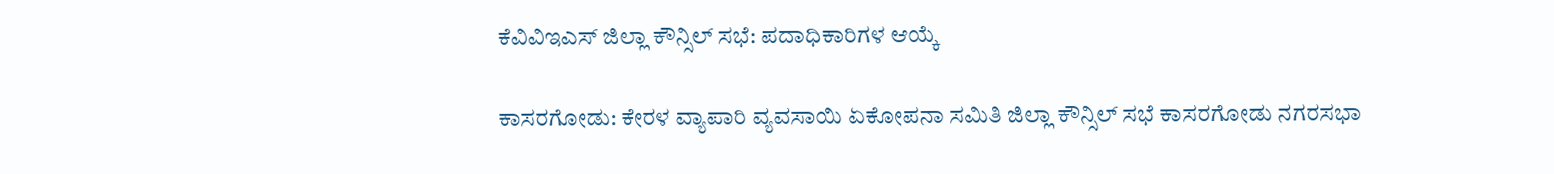ಕೆವಿವಿಇಎಸ್ ಜಿಲ್ಲಾ ಕೌನ್ಸಿಲ್ ಸಭೆ: ಪದಾಧಿಕಾರಿಗಳ ಆಯ್ಕೆ

ಕಾಸರಗೋಡು: ಕೇರಳ ವ್ಯಾಪಾರಿ ವ್ಯವಸಾಯಿ ಏಕೋಪನಾ ಸಮಿತಿ ಜಿಲ್ಲಾ ಕೌನ್ಸಿಲ್ ಸಭೆ ಕಾಸರಗೋಡು ನಗರಸಭಾ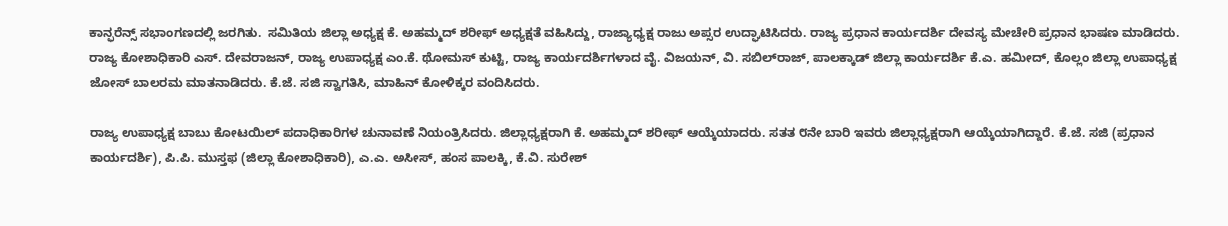ಕಾನ್ಫರೆನ್ಸ್ ಸಭಾಂಗಣದಲ್ಲಿ ಜರಗಿತು.  ಸಮಿತಿಯ ಜಿಲ್ಲಾ ಅಧ್ಯಕ್ಷ ಕೆ. ಅಹಮ್ಮದ್ ಶರೀಫ್ ಅಧ್ಯಕ್ಷತೆ ವಹಿಸಿದ್ದು, ರಾಜ್ಯಾಧ್ಯಕ್ಷ ರಾಜು ಅಪ್ಸರ ಉದ್ಘಾಟಿಸಿದರು. ರಾಜ್ಯ ಪ್ರಧಾನ ಕಾರ್ಯದರ್ಶಿ ದೇವಸ್ಯ ಮೇಚೇರಿ ಪ್ರಧಾನ ಭಾಷಣ ಮಾಡಿದರು. ರಾಜ್ಯ ಕೋಶಾಧಿಕಾರಿ ಎಸ್. ದೇವರಾಜನ್, ರಾಜ್ಯ ಉಪಾಧ್ಯಕ್ಷ ಎಂ.ಕೆ. ಥೋಮಸ್ ಕುಟ್ಟಿ, ರಾಜ್ಯ ಕಾರ್ಯದರ್ಶಿಗಳಾದ ವೈ. ವಿಜಯನ್, ವಿ. ಸಬಿಲ್‌ರಾಜ್, ಪಾಲಕ್ಕಾಡ್ ಜಿಲ್ಲಾ ಕಾರ್ಯದರ್ಶಿ ಕೆ.ಎ. ಹಮೀದ್, ಕೊಲ್ಲಂ ಜಿಲ್ಲಾ ಉಪಾಧ್ಯಕ್ಷ ಜೋಸ್ ಬಾಲರಮ ಮಾತನಾಡಿದರು. ಕೆ.ಜೆ. ಸಜಿ ಸ್ವಾಗತಿಸಿ, ಮಾಹಿನ್ ಕೋಳಿಕ್ಕರ ವಂದಿಸಿದರು.

ರಾಜ್ಯ ಉಪಾಧ್ಯಕ್ಷ ಬಾಬು ಕೋಟಯಿಲ್ ಪದಾಧಿಕಾರಿಗಳ ಚುನಾವಣೆ ನಿಯಂತ್ರಿಸಿದರು. ಜಿಲ್ಲಾಧ್ಯಕ್ಷರಾಗಿ ಕೆ. ಅಹಮ್ಮದ್ ಶರೀಫ್ ಆಯ್ಕೆಯಾದರು. ಸತತ ೮ನೇ ಬಾರಿ ಇವರು ಜಿಲ್ಲಾಧ್ಯಕ್ಷರಾಗಿ ಆಯ್ಕೆಯಾಗಿದ್ದಾರೆ. ಕೆ.ಜೆ. ಸಜಿ (ಪ್ರಧಾನ ಕಾರ್ಯದರ್ಶಿ), ಪಿ.ಪಿ. ಮುಸ್ತಫ (ಜಿಲ್ಲಾ ಕೋಶಾಧಿಕಾರಿ), ಎ.ಎ. ಅಸೀಸ್, ಹಂಸ ಪಾಲಕ್ಕಿ, ಕೆ.ವಿ. ಸುರೇಶ್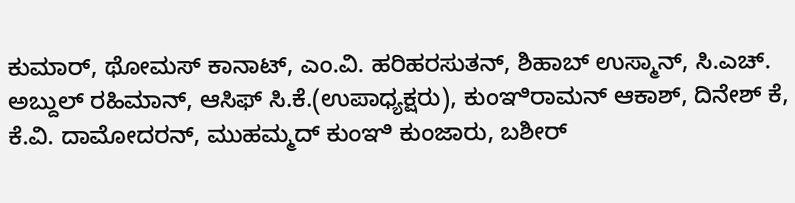ಕುಮಾರ್, ಥೋಮಸ್ ಕಾನಾಟ್, ಎಂ.ವಿ. ಹರಿಹರಸುತನ್, ಶಿಹಾಬ್ ಉಸ್ಮಾನ್, ಸಿ.ಎಚ್. ಅಬ್ದುಲ್ ರಹಿಮಾನ್, ಆಸಿಫ್ ಸಿ.ಕೆ.(ಉಪಾಧ್ಯಕ್ಷರು), ಕುಂಞಿರಾಮನ್ ಆಕಾಶ್, ದಿನೇಶ್ ಕೆ, ಕೆ.ವಿ. ದಾಮೋದರನ್, ಮುಹಮ್ಮದ್ ಕುಂಞಿ ಕುಂಜಾರು, ಬಶೀರ್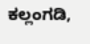ಕಲ್ಲಂಗಡಿ,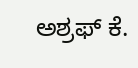ಅಶ್ರಫ್ ಕೆ.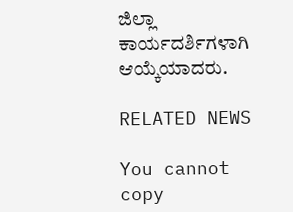ಜಿಲ್ಲಾ ಕಾರ್ಯದರ್ಶಿಗಳಾಗಿ ಆಯ್ಕೆಯಾದರು.

RELATED NEWS

You cannot copy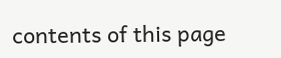contents of this page